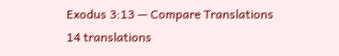Exodus 3:13 — Compare Translations
14 translations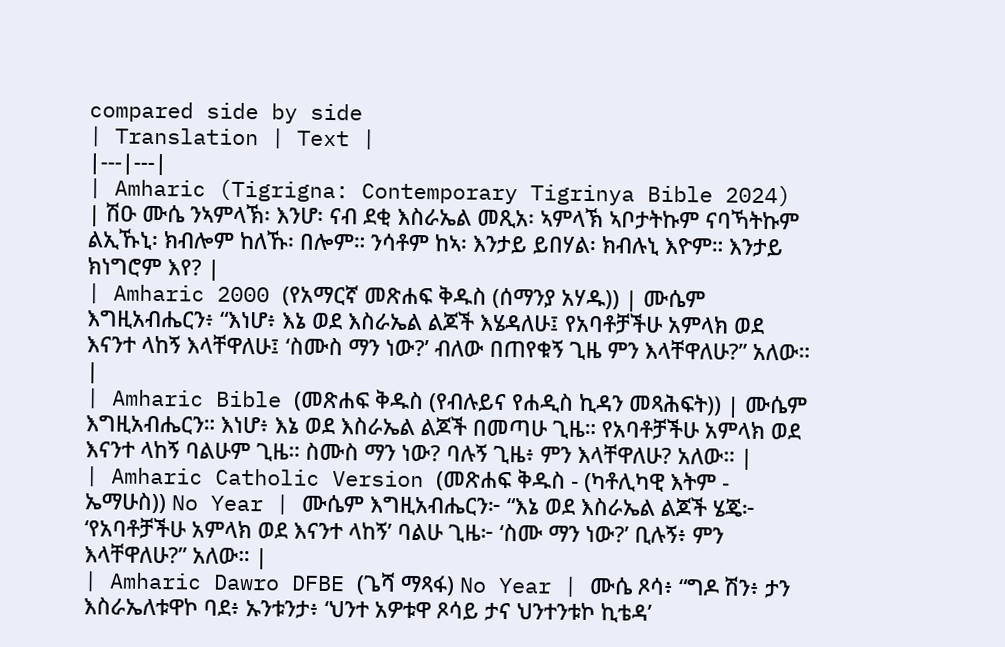compared side by side
| Translation | Text |
|---|---|
| Amharic (Tigrigna: Contemporary Tigrinya Bible 2024) | ሽዑ ሙሴ ንኣምላኽ፡ እንሆ፡ ናብ ደቂ እስራኤል መጺአ፡ ኣምላኽ ኣቦታትኩም ናባኻትኩም ልኢኹኒ፡ ክብሎም ከለኹ፡ በሎም። ንሳቶም ከኣ፡ እንታይ ይበሃል፡ ክብሉኒ እዮም። እንታይ ክነግሮም እየ? |
| Amharic 2000 (የአማርኛ መጽሐፍ ቅዱስ (ሰማንያ አሃዱ)) | ሙሴም እግዚአብሔርን፥ “እነሆ፥ እኔ ወደ እስራኤል ልጆች እሄዳለሁ፤ የአባቶቻችሁ አምላክ ወደ እናንተ ላከኝ እላቸዋለሁ፤ ‘ስሙስ ማን ነው?’ ብለው በጠየቁኝ ጊዜ ምን እላቸዋለሁ?” አለው። |
| Amharic Bible (መጽሐፍ ቅዱስ (የብሉይና የሐዲስ ኪዳን መጻሕፍት)) | ሙሴም እግዚአብሔርን። እነሆ፥ እኔ ወደ እስራኤል ልጆች በመጣሁ ጊዜ። የአባቶቻችሁ አምላክ ወደ እናንተ ላከኝ ባልሁም ጊዜ። ስሙስ ማን ነው? ባሉኝ ጊዜ፥ ምን እላቸዋለሁ? አለው። |
| Amharic Catholic Version (መጽሐፍ ቅዱስ - (ካቶሊካዊ እትም - ኤማሁስ)) No Year | ሙሴም እግዚአብሔርን፦ “እኔ ወደ እስራኤል ልጆች ሄጄ፦ ‘የአባቶቻችሁ አምላክ ወደ እናንተ ላከኝ’ ባልሁ ጊዜ፦ ‘ስሙ ማን ነው?’ ቢሉኝ፥ ምን እላቸዋለሁ?” አለው። |
| Amharic Dawro DFBE (ጌሻ ማጻፋ) No Year | ሙሴ ጾሳ፥ “ግዶ ሽን፥ ታን እስራኤለቱዋኮ ባደ፥ ኡንቱንታ፥ ‘ህንተ አዎቱዋ ጾሳይ ታና ህንተንቱኮ ኪቴዳ’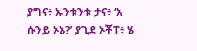ያግና፥ ኡንቱንቱ ታና፥ ‘አ ሱንይ ኦኔ?’ ያጊደ ኦቾፐ፥ ሄ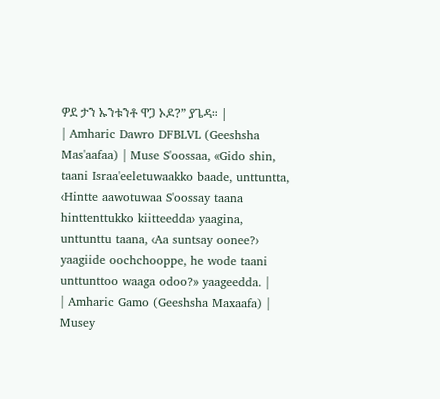ዎደ ታን ኡንቱንቶ ዋጋ ኦዶ?” ያጌዳ። |
| Amharic Dawro DFBLVL (Geeshsha Mas'aafaa) | Muse S'oossaa, «Gido shin, taani Israa'eeletuwaakko baade, unttuntta, ‹Hintte aawotuwaa S'oossay taana hinttenttukko kiitteedda› yaagina, unttunttu taana, ‹Aa suntsay oonee?› yaagiide oochchooppe, he wode taani unttunttoo waaga odoo?» yaageedda. |
| Amharic Gamo (Geeshsha Maxaafa) | Musey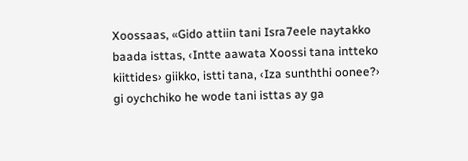Xoossaas, «Gido attiin tani Isra7eele naytakko baada isttas, ‹Intte aawata Xoossi tana intteko kiittides› giikko, istti tana, ‹Iza sunththi oonee?› gi oychchiko he wode tani isttas ay ga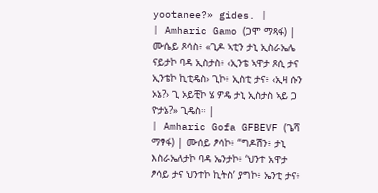yootanee?» gides. |
| Amharic Gamo (ጋሞ ማጻፋ) | ሙሴይ ጾሳስ፥ «ጊዶ ኣቲን ታኒ ኢስራኤሌ ናይታኮ ባዳ ኢስታስ፥ ‹ኢንቴ ኣዋታ ጾሲ ታና ኢንቴኮ ኪቲዴስ› ጊኮ፥ ኢስቲ ታና፥ ‹ኢዛ ሱን ኦኔ?› ጊ ኦይቺኮ ሄ ዎዴ ታኒ ኢስታስ ኣይ ጋ ዮታኔ?» ጊዴስ። |
| Amharic Gofa GFBEVF (ጌሻ ማፃፋ) | ሙሰይ ፆሳኮ፥ “ግዶሽን፥ ታኒ እስራኤለታኮ ባዳ ኤንታኮ፥ ‘ህንተ አዋታ ፆሳይ ታና ህንተኮ ኪትስ’ ያግኮ፥ ኤንቲ ታና፥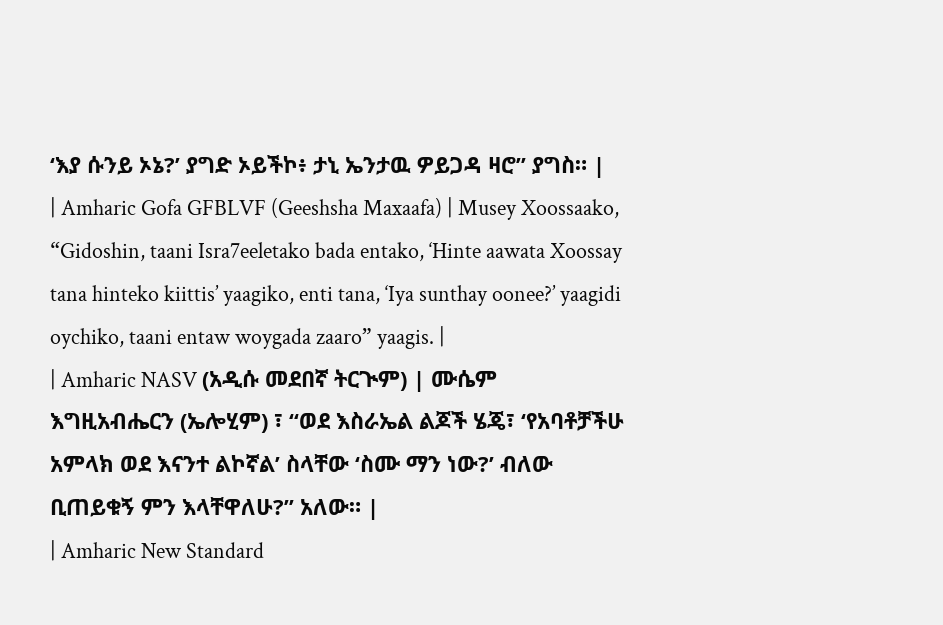‘እያ ሱንይ ኦኔ?’ ያግድ ኦይችኮ፥ ታኒ ኤንታዉ ዎይጋዳ ዛሮ” ያግስ። |
| Amharic Gofa GFBLVF (Geeshsha Maxaafa) | Musey Xoossaako, “Gidoshin, taani Isra7eeletako bada entako, ‘Hinte aawata Xoossay tana hinteko kiittis’ yaagiko, enti tana, ‘Iya sunthay oonee?’ yaagidi oychiko, taani entaw woygada zaaro” yaagis. |
| Amharic NASV (አዲሱ መደበኛ ትርጒም) | ሙሴም እግዚአብሔርን (ኤሎሂም) ፣ “ወደ እስራኤል ልጆች ሄጄ፣ ‘የአባቶቻችሁ አምላክ ወደ እናንተ ልኮኛል’ ስላቸው ‘ስሙ ማን ነው?’ ብለው ቢጠይቁኝ ምን እላቸዋለሁ?” አለው። |
| Amharic New Standard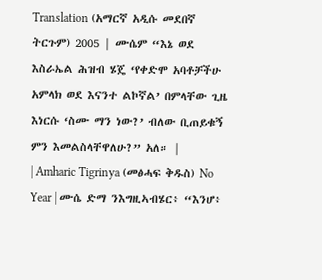Translation (አማርኛ አዲሱ መደበኛ ትርጉም) 2005 | ሙሴም “እኔ ወደ እስራኤል ሕዝብ ሄጄ ‘የቀድሞ አባቶቻችሁ አምላክ ወደ እናንተ ልኮኛል’ በምላቸው ጊዜ እነርሱ ‘ስሙ ማን ነው?’ ብለው ቢጠይቁኝ ምን እመልስላቸዋለሁ?” አለ። |
| Amharic Tigrinya (መፅሓፍ ቅዱስ) No Year | ሙሴ ድማ ንእግዚኣብሄር፥ “እንሆ፥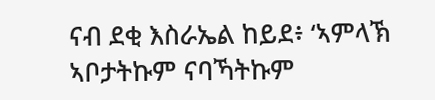ናብ ደቂ እስራኤል ከይደ፥ ‘ኣምላኽ ኣቦታትኩም ናባኻትኩም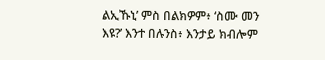ልኢኹኒ’ ምስ በልክዎም፥ ‘ስሙ መን እዩ?’ እንተ በሉንስ፥ እንታይ ክብሎም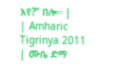እየ?” በሎ። |
| Amharic Tigrinya 2011 | ሙሴ ድማ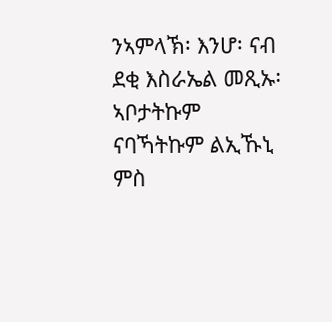ንኣምላኽ፡ እንሆ፡ ናብ ደቂ እስራኤል መጺኡ፡ ኣቦታትኩም ናባኻትኩም ልኢኹኒ ምስ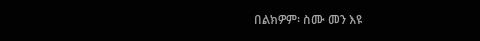በልክዎም፡ ስሙ መን እዩ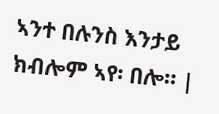ኣንተ በሉንስ እንታይ ክብሎም ኣየ፡ በሎ። |